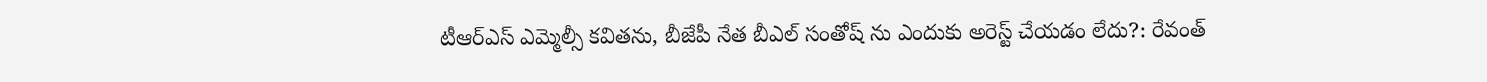టీఆర్ఎస్ ఎమ్మెల్సీ కవితను, బీజేపీ నేత బీఎల్ సంతోష్ ను ఎందుకు అరెస్ట్ చేయడం లేదు?: రేవంత్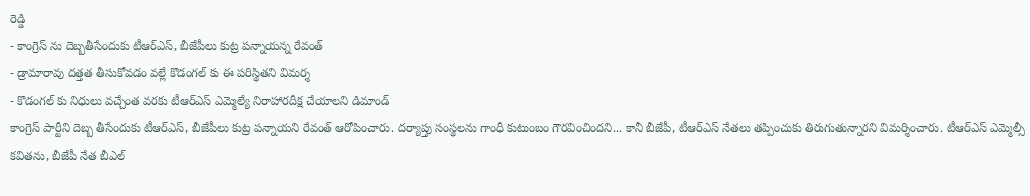రెడ్డి
- కాంగ్రెస్ ను దెబ్బతీసేందుకు టీఆర్ఎస్, బీజేపీలు కుట్ర పన్నాయన్న రేవంత్
- డ్రామారావు దత్తత తీసుకోవడం వల్లే కొడంగల్ కు ఈ పరిస్థితని విమర్శ
- కొడంగల్ కు నిధులు వచ్చేంత వరకు టీఆర్ఎస్ ఎమ్మెల్యే నిరాహారదీక్ష చేయాలని డిమాండ్
కాంగ్రెస్ పార్టీని దెబ్బ తీసేందుకు టీఆర్ఎస్, బీజేపీలు కుట్ర పన్నాయని రేవంత్ ఆరోపించారు. దర్యాప్తు సంస్థలను గాంధీ కుటుంబం గౌరవించిందని... కానీ బీజేపీ, టీఆర్ఎస్ నేతలు తప్పించుకు తిరుగుతున్నారని విమర్శించారు. టీఆర్ఎస్ ఎమ్మెల్సీ కవితను, బీజేపీ నేత బీఎల్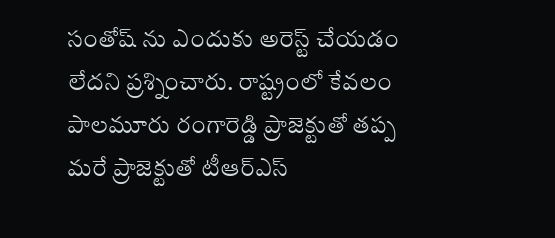సంతోష్ ను ఎందుకు అరెస్ట్ చేయడం లేదని ప్రశ్నించారు. రాష్ట్రంలో కేవలం పాలమూరు రంగారెడ్డి ప్రాజెక్టుతో తప్ప మరే ప్రాజెక్టుతో టీఆర్ఎస్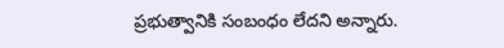ప్రభుత్వానికి సంబంధం లేదని అన్నారు.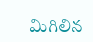మిగిలిన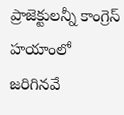ప్రాజెక్టులన్నీ కాంగ్రెస్ హయాంలో జరిగినవే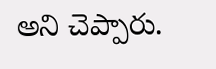అని చెప్పారు.